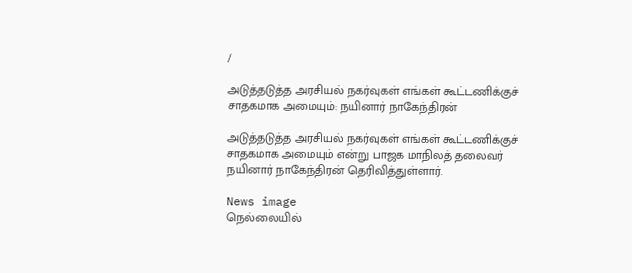/

அடுத்தடுத்த அரசியல் நகர்வுகள் எங்கள் கூட்டணிக்குச் சாதகமாக அமையும்: நயினார் நாகேந்திரன்

அடுத்தடுத்த அரசியல் நகர்வுகள் எங்கள் கூட்டணிக்குச் சாதகமாக அமையும் என்று பாஜக மாநிலத் தலைவர் நயினார் நாகேந்திரன் தெரிவித்துள்ளார்.

News image
நெல்லையில்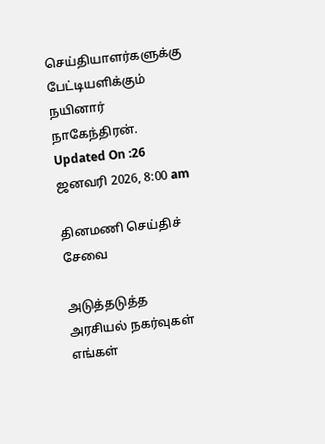செய்தியாளர்களுக்கு பேட்டியளிக்கும் நயினார் நாகேந்திரன்.
Updated On :26 ஜனவரி 2026, 8:00 am

தினமணி செய்திச் சேவை

அடுத்தடுத்த அரசியல் நகர்வுகள் எங்கள்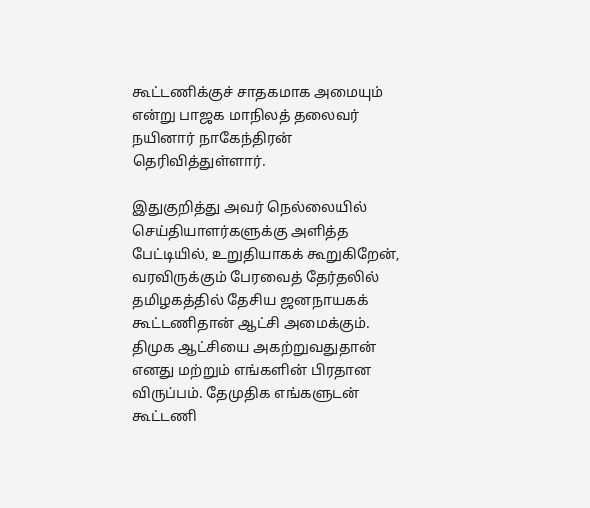கூட்டணிக்குச் சாதகமாக அமையும் என்று பாஜக மாநிலத் தலைவர் நயினார் நாகேந்திரன் தெரிவித்துள்ளார்.

இதுகுறித்து அவர் நெல்லையில் செய்தியாளர்களுக்கு அளித்த பேட்டியில், உறுதியாகக் கூறுகிறேன், வரவிருக்கும் பேரவைத் தேர்தலில் தமிழகத்தில் தேசிய ஜனநாயகக் கூட்டணிதான் ஆட்சி அமைக்கும். திமுக ஆட்சியை அகற்றுவதுதான் எனது மற்றும் எங்களின் பிரதான விருப்பம். தேமுதிக எங்களுடன் கூட்டணி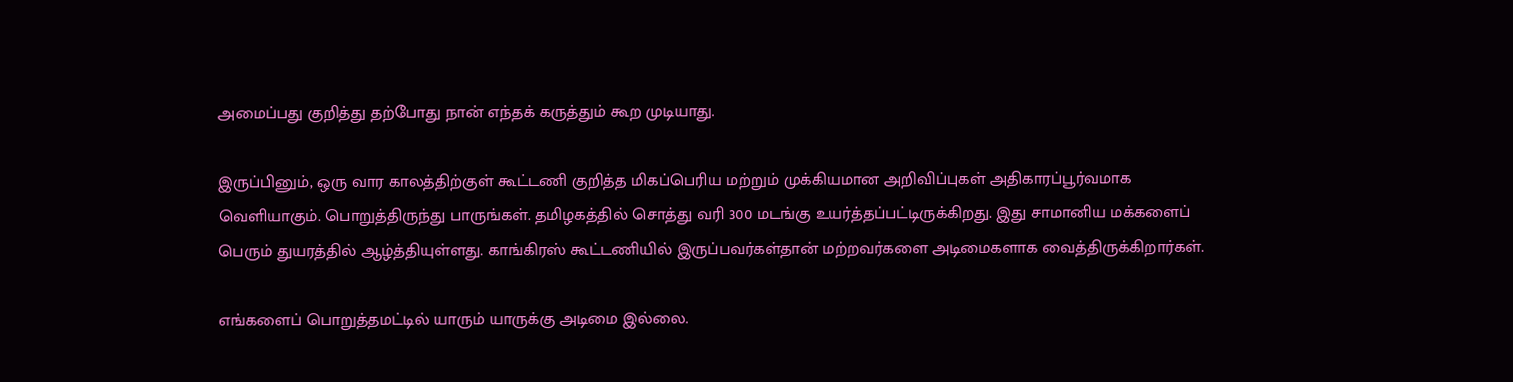அமைப்பது குறித்து தற்போது நான் எந்தக் கருத்தும் கூற முடியாது.

இருப்பினும், ஒரு வார காலத்திற்குள் கூட்டணி குறித்த மிகப்பெரிய மற்றும் முக்கியமான அறிவிப்புகள் அதிகாரப்பூர்வமாக வெளியாகும். பொறுத்திருந்து பாருங்கள். தமிழகத்தில் சொத்து வரி 300 மடங்கு உயர்த்தப்பட்டிருக்கிறது. இது சாமானிய மக்களைப் பெரும் துயரத்தில் ஆழ்த்தியுள்ளது. காங்கிரஸ் கூட்டணியில் இருப்பவர்கள்தான் மற்றவர்களை அடிமைகளாக வைத்திருக்கிறார்கள்.

எங்களைப் பொறுத்தமட்டில் யாரும் யாருக்கு அடிமை இல்லை.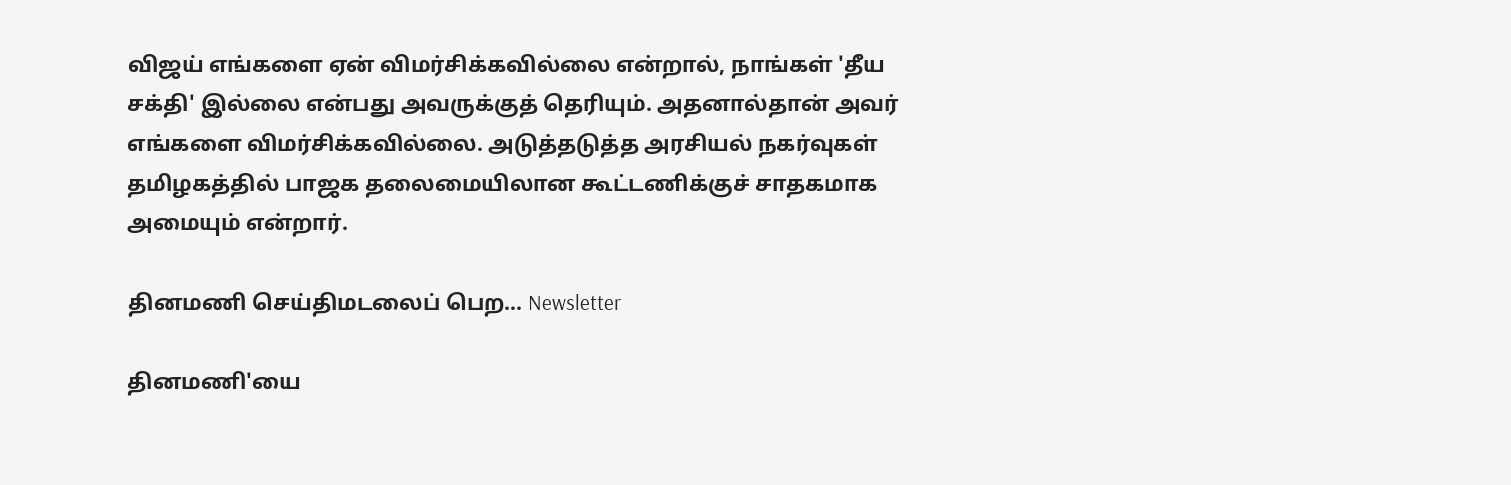விஜய் எங்களை ஏன் விமர்சிக்கவில்லை என்றால், நாங்கள் 'தீய சக்தி' இல்லை என்பது அவருக்குத் தெரியும். அதனால்தான் அவர் எங்களை விமர்சிக்கவில்லை. அடுத்தடுத்த அரசியல் நகர்வுகள் தமிழகத்தில் பாஜக தலைமையிலான கூட்டணிக்குச் சாதகமாக அமையும் என்றார்.

தினமணி செய்திமடலைப் பெற... Newsletter

தினமணி'யை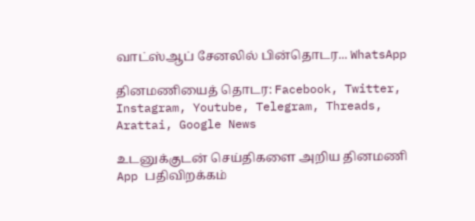வாட்ஸ்ஆப் சேனலில் பின்தொடர... WhatsApp

தினமணியைத் தொடர: Facebook, Twitter, Instagram, Youtube, Telegram, Threads, Arattai, Google News

உடனுக்குடன் செய்திகளை அறிய தினமணி App பதிவிறக்கம்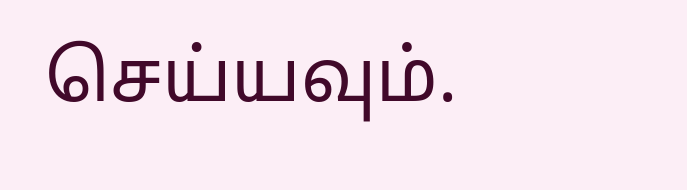செய்யவும்.